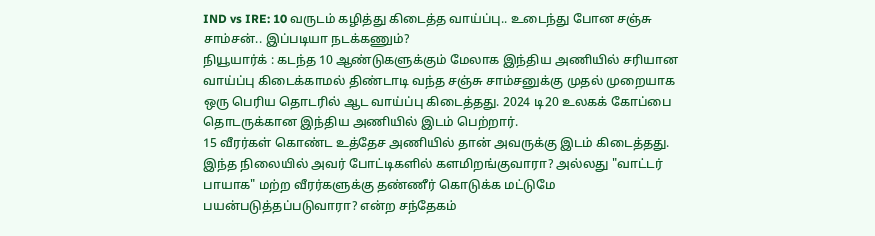IND vs IRE: 10 வருடம் கழித்து கிடைத்த வாய்ப்பு.. உடைந்து போன சஞ்சு சாம்சன்.. இப்படியா நடக்கணும்?
நியூயார்க் : கடந்த 10 ஆண்டுகளுக்கும் மேலாக இந்திய அணியில் சரியான வாய்ப்பு கிடைக்காமல் திண்டாடி வந்த சஞ்சு சாம்சனுக்கு முதல் முறையாக ஒரு பெரிய தொடரில் ஆட வாய்ப்பு கிடைத்தது. 2024 டி20 உலகக் கோப்பை தொடருக்கான இந்திய அணியில் இடம் பெற்றார்.
15 வீரர்கள் கொண்ட உத்தேச அணியில் தான் அவருக்கு இடம் கிடைத்தது. இந்த நிலையில் அவர் போட்டிகளில் களமிறங்குவாரா? அல்லது "வாட்டர் பாயாக" மற்ற வீரர்களுக்கு தண்ணீர் கொடுக்க மட்டுமே பயன்படுத்தப்படுவாரா? என்ற சந்தேகம்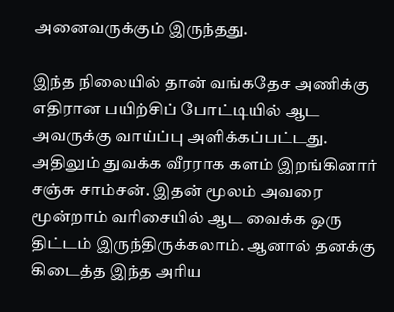அனைவருக்கும் இருந்தது.

இந்த நிலையில் தான் வங்கதேச அணிக்கு எதிரான பயிற்சிப் போட்டியில் ஆட அவருக்கு வாய்ப்பு அளிக்கப்பட்டது. அதிலும் துவக்க வீரராக களம் இறங்கினார் சஞ்சு சாம்சன். இதன் மூலம் அவரை மூன்றாம் வரிசையில் ஆட வைக்க ஒரு திட்டம் இருந்திருக்கலாம். ஆனால் தனக்கு கிடைத்த இந்த அரிய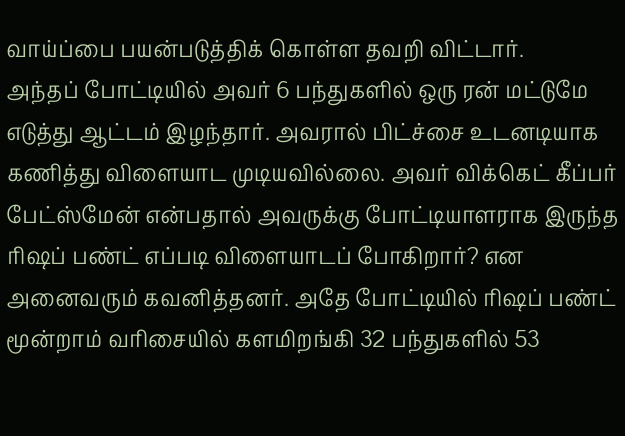வாய்ப்பை பயன்படுத்திக் கொள்ள தவறி விட்டார்.
அந்தப் போட்டியில் அவர் 6 பந்துகளில் ஒரு ரன் மட்டுமே எடுத்து ஆட்டம் இழந்தார். அவரால் பிட்ச்சை உடனடியாக கணித்து விளையாட முடியவில்லை. அவர் விக்கெட் கீப்பர் பேட்ஸ்மேன் என்பதால் அவருக்கு போட்டியாளராக இருந்த ரிஷப் பண்ட் எப்படி விளையாடப் போகிறார்? என அனைவரும் கவனித்தனர். அதே போட்டியில் ரிஷப் பண்ட் மூன்றாம் வரிசையில் களமிறங்கி 32 பந்துகளில் 53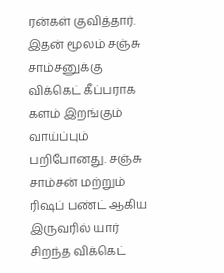ரன்கள் குவித்தார்.
இதன் மூலம் சஞ்சு சாம்சனுக்கு விக்கெட் கீப்பராக களம் இறங்கும் வாய்ப்பும் பறிபோனது. சஞ்சு சாம்சன் மற்றும் ரிஷப் பண்ட் ஆகிய இருவரில் யார் சிறந்த விக்கெட்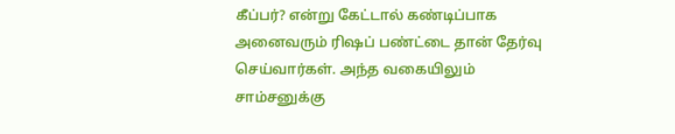கீப்பர்? என்று கேட்டால் கண்டிப்பாக அனைவரும் ரிஷப் பண்ட்டை தான் தேர்வு செய்வார்கள். அந்த வகையிலும் சாம்சனுக்கு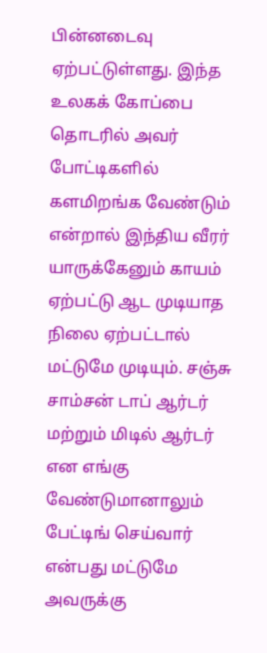பின்னடைவு ஏற்பட்டுள்ளது. இந்த உலகக் கோப்பை தொடரில் அவர் போட்டிகளில் களமிறங்க வேண்டும் என்றால் இந்திய வீரர் யாருக்கேனும் காயம் ஏற்பட்டு ஆட முடியாத நிலை ஏற்பட்டால் மட்டுமே முடியும். சஞ்சு சாம்சன் டாப் ஆர்டர் மற்றும் மிடில் ஆர்டர் என எங்கு வேண்டுமானாலும் பேட்டிங் செய்வார் என்பது மட்டுமே அவருக்கு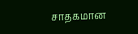சாதகமான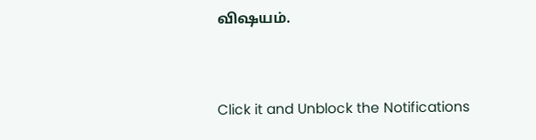விஷயம்.


Click it and Unblock the Notifications